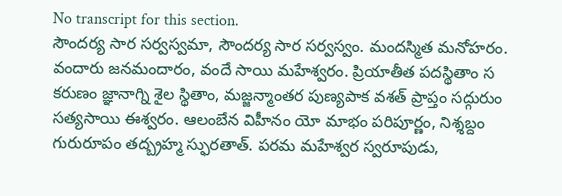No transcript for this section.
సౌందర్య సార సర్వస్వమా, సౌందర్య సార సర్వస్వం. మందస్మిత మనోహరం. వందారు జనమందారం, వందే సాయి మహేశ్వరం. ప్రియాతీత పదస్థితాం స కరుణం జ్ఞానాగ్ని శైల స్థితాం, మజ్జన్మాంతర పుణ్యపాక వశత్ ప్రాప్తం సద్గురుం సత్యసాయి ఈశ్వరం. ఆలంబేన విహీనం యో మాభం పరిపూర్ణం, నిశ్శబ్దం గురురూపం తద్బ్రహ్మ స్ఫురతాత్. పరమ మహేశ్వర స్వరూపుడు,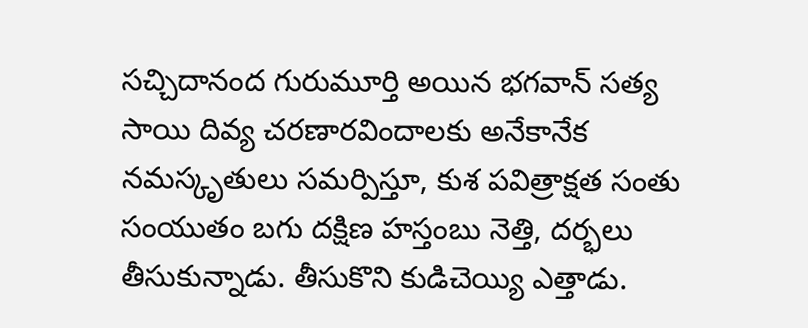సచ్చిదానంద గురుమూర్తి అయిన భగవాన్ సత్య సాయి దివ్య చరణారవిందాలకు అనేకానేక నమస్కృతులు సమర్పిస్తూ, కుశ పవిత్రాక్షత సంతు సంయుతం బగు దక్షిణ హస్తంబు నెత్తి, దర్భలు తీసుకున్నాడు. తీసుకొని కుడిచెయ్యి ఎత్తాడు.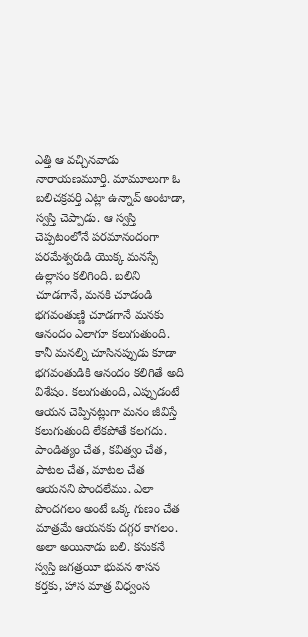ఎత్తి ఆ వచ్చినవాడు నారాయణమూర్తి. మామూలుగా ఓ బలిచక్రవర్తి ఎట్లా ఉన్నావ్ అంటాడా, స్వస్తి చెప్పాడు. ఆ స్వస్తి చెప్పటంలోనే పరమానందంగా పరమేశ్వరుడి యొక్క మనస్సే ఉల్లాసం కలిగింది. బలిని చూడగానే, మనకి చూడండి భగవంతుణ్ణి చూడగానే మనకు ఆనందం ఎలాగూ కలుగుతుంది. కానీ మనల్ని చూసినప్పుడు కూడా భగవంతుడికి ఆనందం కలిగితే అది విశేషం. కలుగుతుంది, ఎప్పుడంటే ఆయన చెప్పినట్లుగా మనం జీవిస్తే కలుగుతుంది లేకపోతే కలగదు. పాండిత్యం చేత, కవిత్వం చేత, పాటల చేత, మాటల చేత ఆయనని పొందలేము. ఎలా పొందగలం అంటే ఒక్క గుణం చేత మాత్రమే ఆయనకు దగ్గర కాగలం. అలా అయినాడు బలి. కనుకనే స్వస్తి జగత్రయీ భువన శాసన కర్తకు, హాస మాత్ర విధ్వంస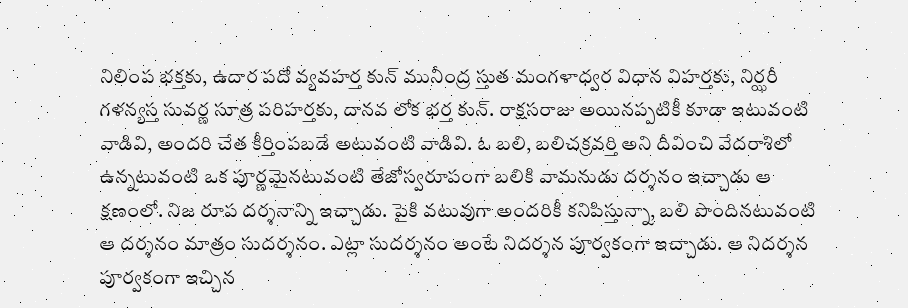నిలింప భక్తకు, ఉదార పదో వ్యవహర్త కున్ మునీంద్ర స్తుత మంగళాధ్వర విధాన విహర్తకు, నిర్ఝరీ గళన్యస్త సువర్ణ సూత్ర పరిహర్తకు, దానవ లోక భర్త కున్. రాక్షసరాజు అయినప్పటికీ కూడా ఇటువంటి వాడివి, అందరి చేత కీర్తింపబడే అటువంటి వాడివి. ఓ బలి, బలిచక్రవర్తి అని దీవించి వేదరాశిలో ఉన్నటువంటి ఒక పూర్ణమైనటువంటి తేజోస్వరూపంగా బలికి వామనుడు దర్శనం ఇచ్చాడు ఆ క్షణంలో. నిజ రూప దర్శనాన్ని ఇచ్చాడు. పైకి వటువుగా అందరికీ కనిపిస్తున్నా, బలి పొందినటువంటి ఆ దర్శనం మాత్రం సుదర్శనం. ఎట్లా సుదర్శనం అంటే నిదర్శన పూర్వకంగా ఇచ్చాడు. ఆ నిదర్శన పూర్వకంగా ఇచ్చిన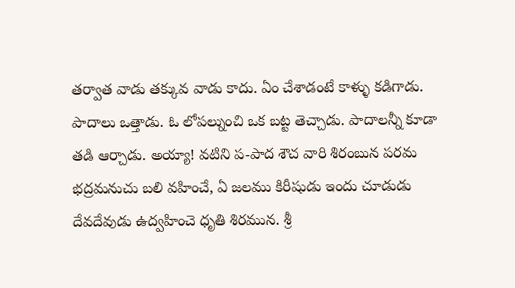తర్వాత వాడు తక్కువ వాడు కాదు. ఏం చేశాడంటే కాళ్ళు కడిగాడు. పాదాలు ఒత్తాడు. ఓ లోపల్నుంచి ఒక బట్ట తెచ్చాడు. పాదాలన్నీ కూడా తడి ఆర్చాడు. అయ్యా! వటిని ప-పాద శౌచ వారి శిరంబున పరమ భద్రమనుచు బలి వహించే, ఏ జలము కిరీషుడు ఇందు చూడుడు దేవదేవుడు ఉద్వహించె ధృతి శిరమున. శ్రీ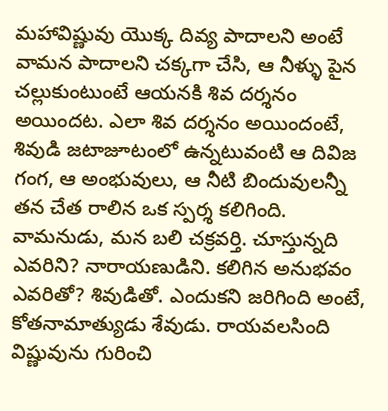మహావిష్ణువు యొక్క దివ్య పాదాలని అంటే వామన పాదాలని చక్కగా చేసి, ఆ నీళ్ళు పైన చల్లుకుంటుంటే ఆయనకి శివ దర్శనం అయిందట. ఎలా శివ దర్శనం అయిందంటే, శివుడి జటాజూటంలో ఉన్నటువంటి ఆ దివిజ గంగ, ఆ అంభువులు, ఆ నీటి బిందువులన్నీ తన చేత రాలిన ఒక స్పర్శ కలిగింది. వామనుడు, మన బలి చక్రవర్తి. చూస్తున్నది ఎవరిని? నారాయణుడిని. కలిగిన అనుభవం ఎవరితో? శివుడితో. ఎందుకని జరిగింది అంటే, కోతనామాత్యుడు శేవుడు. రాయవలసింది విష్ణువును గురించి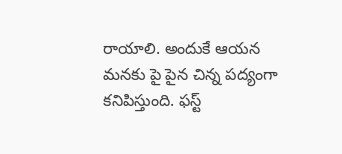రాయాలి. అందుకే ఆయన మనకు పై పైన చిన్న పద్యంగా కనిపిస్తుంది. ఫస్ట్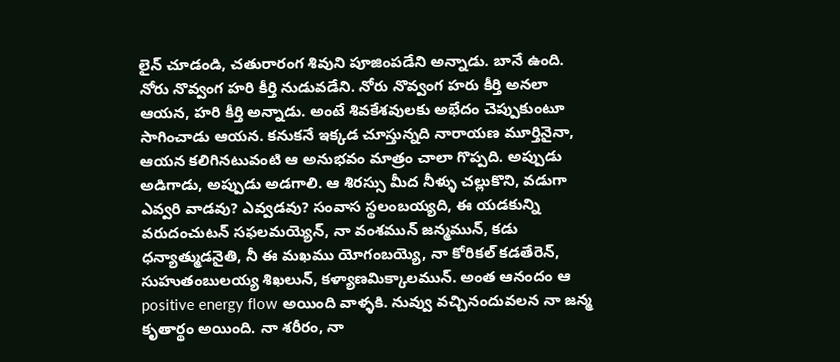లైన్ చూడండి, చతురారంగ శివుని పూజింపడేని అన్నాడు. బానే ఉంది. నోరు నొవ్వంగ హరి కీర్తి నుడువడేని. నోరు నొవ్వంగ హరు కీర్తి అనలా ఆయన, హరి కీర్తి అన్నాడు. అంటే శివకేశవులకు అభేదం చెప్పుకుంటూ సాగించాడు ఆయన. కనుకనే ఇక్కడ చూస్తున్నది నారాయణ మూర్తినైనా, ఆయన కలిగినటువంటి ఆ అనుభవం మాత్రం చాలా గొప్పది. అప్పుడు అడిగాడు, అప్పుడు అడగాలి. ఆ శిరస్సు మీద నీళ్ళు చల్లుకొని, వడుగా ఎవ్వరి వాడవు? ఎవ్వడవు? సంవాస స్థలంబయ్యది, ఈ యడకున్ని వరుదంచుటన్ సఫలమయ్యెన్, నా వంశమున్ జన్మమున్, కడు ధన్యాత్ముడనైతి, నీ ఈ మఖము యోగంబయ్యె, నా కోరికల్ కడతేరెన్, సుహుతంబులయ్య శిఖలున్, కళ్యాణమిక్కాలమున్. అంత ఆనందం ఆ positive energy flow అయింది వాళ్ళకి. నువ్వు వచ్చినందువలన నా జన్మ కృతార్థం అయింది. నా శరీరం, నా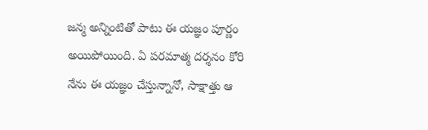జన్మ అన్నింటితో పాటు ఈ యజ్ఞం పూర్ణం అయిపోయింది. ఏ పరమాత్మ దర్శనం కోరి నేను ఈ యజ్ఞం చేస్తున్నానో, సాక్షాత్తు ఆ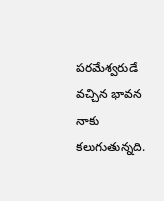పరమేశ్వరుడే వచ్చిన భావన నాకు కలుగుతున్నది.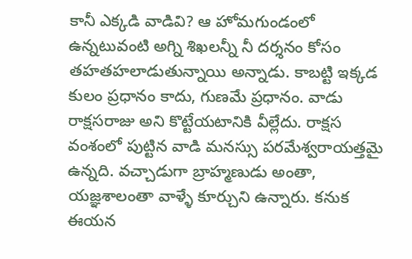కానీ ఎక్కడి వాడివి? ఆ హోమగుండంలో ఉన్నటువంటి అగ్ని శిఖలన్నీ నీ దర్శనం కోసం తహతహలాడుతున్నాయి అన్నాడు. కాబట్టి ఇక్కడ కులం ప్రధానం కాదు, గుణమే ప్రధానం. వాడు రాక్షసరాజు అని కొట్టేయటానికి వీల్లేదు. రాక్షస వంశంలో పుట్టిన వాడి మనస్సు పరమేశ్వరాయత్తమై ఉన్నది. వచ్చాడుగా బ్రాహ్మణుడు అంతా, యజ్ఞశాలంతా వాళ్ళే కూర్చుని ఉన్నారు. కనుక ఈయన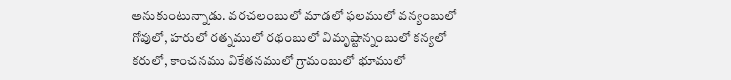అనుకుంటున్నాడు. వరచలంబులో మాడలో ఫలములో వన్యంబులో గోవులో, హరులో రత్నములో రథంబులో విమృష్టాన్నంబులో కన్యలో కరులో, కాంచనము వికేతనములో గ్రామంబులో భూములో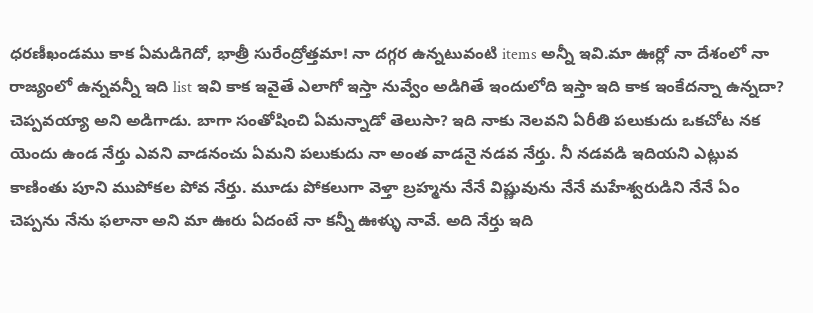ధరణీఖండము కాక ఏమడిగెదో, భాత్రీ సురేంద్రోత్తమా! నా దగ్గర ఉన్నటువంటి items అన్నీ ఇవి.మా ఊర్లో నా దేశంలో నా రాజ్యంలో ఉన్నవన్నీ ఇది list ఇవి కాక ఇవైతే ఎలాగో ఇస్తా నువ్వేం అడిగితే ఇందులోది ఇస్తా ఇది కాక ఇంకేదన్నా ఉన్నదా? చెప్పవయ్యా అని అడిగాడు. బాగా సంతోషించి ఏమన్నాడో తెలుసా? ఇది నాకు నెలవని ఏరీతి పలుకుదు ఒకచోట నక యెందు ఉండ నేర్తు ఎవని వాడనంచు ఏమని పలుకుదు నా అంత వాడనై నడవ నేర్తు. నీ నడవడి ఇదియని ఎట్లువ కాణింతు పూని ముపోకల పోవ నేర్తు. మూడు పోకలుగా వెళ్తా బ్రహ్మను నేనే విష్ణువును నేనే మహేశ్వరుడిని నేనే ఏం చెప్పను నేను ఫలానా అని మా ఊరు ఏదంటే నా కన్నీ ఊళ్ళు నావే. అది నేర్తు ఇది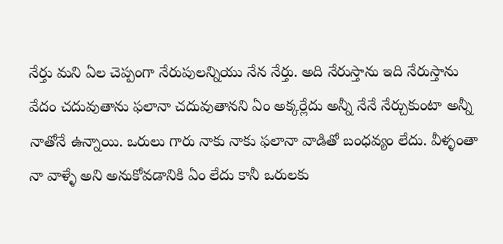నేర్తు మని ఏల చెప్పంగా నేరుపులన్నియు నేన నేర్తు. అది నేరుస్తాను ఇది నేరుస్తాను వేదం చదువుతాను ఫలానా చదువుతానని ఏం అక్కర్లేదు అన్నీ నేనే నేర్చుకుంటా అన్నీ నాతోనే ఉన్నాయి. ఒరులు గారు నాకు నాకు ఫలానా వాడితో బంధవ్యం లేదు. వీళ్ళంతా నా వాళ్ళే అని అనుకోవడానికి ఏం లేదు కానీ ఒరులకు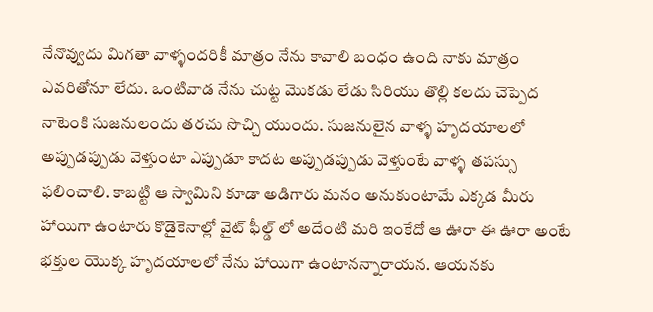నేనొవ్వుదు మిగతా వాళ్ళందరికీ మాత్రం నేను కావాలి బంధం ఉంది నాకు మాత్రం ఎవరితోనూ లేదు. ఒంటివాడ నేను చుట్ట మొకడు లేడు సిరియు తొల్లి కలదు చెప్పెద నాటెంకి సుజనులందు తరచు సొచ్చి యుందు. సుజనులైన వాళ్ళ హృదయాలలో అప్పుడప్పుడు వెళ్తుంటా ఎప్పుడూ కాదట అప్పుడప్పుడు వెళ్తుంటే వాళ్ళ తపస్సు ఫలించాలి. కాబట్టి ఆ స్వామిని కూడా అడిగారు మనం అనుకుంటామే ఎక్కడ మీరు హాయిగా ఉంటారు కొడైకెనాల్లో వైట్ ఫీల్డ్ లో అదేంటి మరి ఇంకేదో ఆ ఊరా ఈ ఊరా అంటే భక్తుల యొక్క హృదయాలలో నేను హాయిగా ఉంటానన్నారాయన. ఆయనకు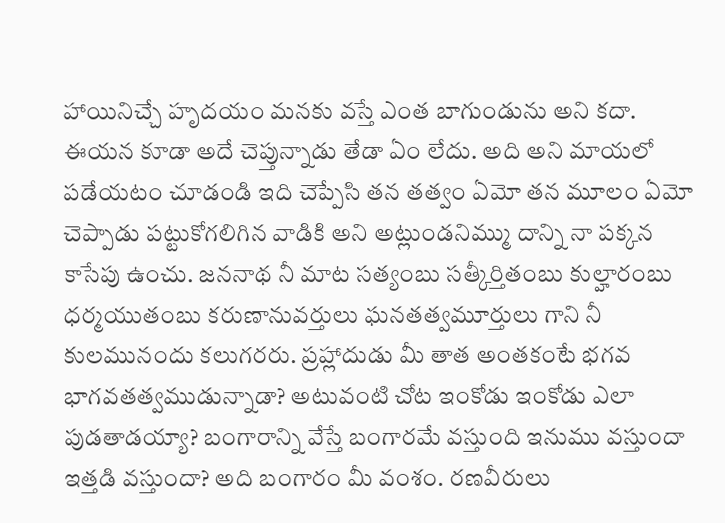హాయినిచ్చే హృదయం మనకు వస్తే ఎంత బాగుండును అని కదా. ఈయన కూడా అదే చెప్తున్నాడు తేడా ఏం లేదు. అది అని మాయలో పడేయటం చూడండి ఇది చెప్పేసి తన తత్వం ఏమో తన మూలం ఏమో చెప్పాడు పట్టుకోగలిగిన వాడికి అని అట్లుండనిమ్ము దాన్ని నా పక్కన కాసేపు ఉంచు. జననాథ నీ మాట సత్యంబు సత్కీర్తితంబు కుల్హారంబు ధర్మయుతంబు కరుణానువర్తులు ఘనతత్వమూర్తులు గాని నీ కులమునందు కలుగరరు. ప్రహ్లాదుడు మీ తాత అంతకంటే భగవ భాగవతత్వముడున్నాడా? అటువంటి చోట ఇంకోడు ఇంకోడు ఎలా పుడతాడయ్యా? బంగారాన్ని వేస్తే బంగారమే వస్తుంది ఇనుము వస్తుందా ఇత్తడి వస్తుందా? అది బంగారం మీ వంశం. రణవీరులు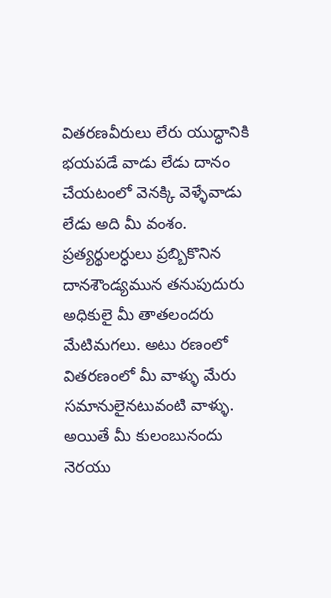వితరణవీరులు లేరు యుద్ధానికి భయపడే వాడు లేడు దానం చేయటంలో వెనక్కి వెళ్ళేవాడు లేడు అది మీ వంశం. ప్రత్యర్థులర్ధులు ప్రబ్బికొనిన దానశౌండ్యమున తనుపుదురు అధికులై మీ తాతలందరు మేటిమగలు. అటు రణంలో వితరణంలో మీ వాళ్ళు మేరు సమానులైనటువంటి వాళ్ళు. అయితే మీ కులంబునందు నెరయు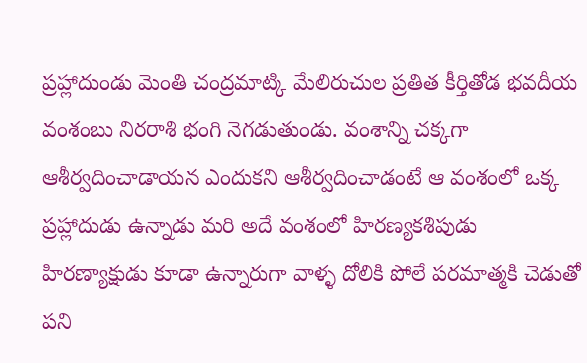ప్రహ్లాదుండు మెంతి చంద్రమాట్కి మేలిరుచుల ప్రతిత కీర్తితోడ భవదీయ వంశంబు నిరరాశి భంగి నెగడుతుండు. వంశాన్ని చక్కగా ఆశీర్వదించాడాయన ఎందుకని ఆశీర్వదించాడంటే ఆ వంశంలో ఒక్క ప్రహ్లాదుడు ఉన్నాడు మరి అదే వంశంలో హిరణ్యకశిపుడు హిరణ్యాక్షుడు కూడా ఉన్నారుగా వాళ్ళ దోలికి పోలే పరమాత్మకి చెడుతో పని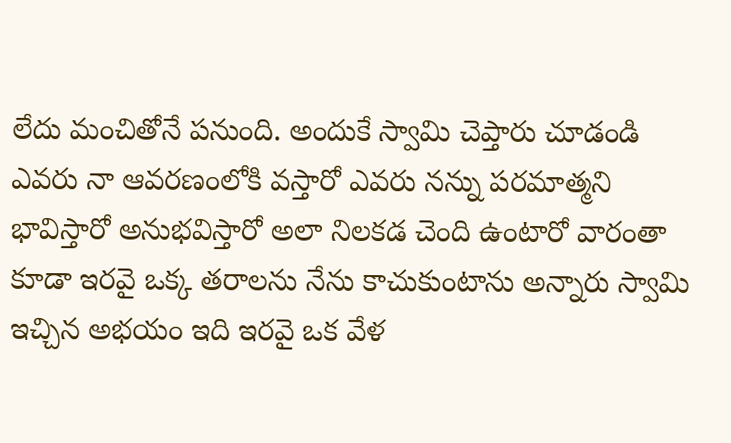లేదు మంచితోనే పనుంది. అందుకే స్వామి చెప్తారు చూడండి ఎవరు నా ఆవరణంలోకి వస్తారో ఎవరు నన్ను పరమాత్మని భావిస్తారో అనుభవిస్తారో అలా నిలకడ చెంది ఉంటారో వారంతా కూడా ఇరవై ఒక్క తరాలను నేను కాచుకుంటాను అన్నారు స్వామి ఇచ్చిన అభయం ఇది ఇరవై ఒక వేళ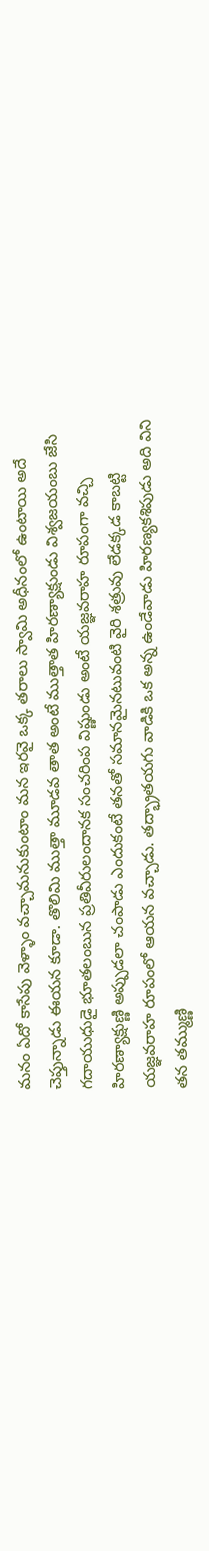మనం ఏదో కాసేపు వెళ్ళాం వచ్చామనుకుంటాం మన ఇరవై ఒక్క తరాలు స్వామి అధీనంలో ఉంటాయి అదే చెప్తున్నాడు ఈయన కూడా. తొలిమి ముత్తా మూడవ తాత అంటే ముత్తాత హిరణ్యాక్షుండు విశ్వజయంబు జేసి గదాయుధుడై భూతలంబున ప్రతివీరులందానక సంచరింప విష్ణుండు అంటే యజ్ఞవరాహ రూపంగా వచ్చి హిరణ్యాక్షుణ్ణి అప్పుడలా చంపాడు ఎందుకంటే తనతో సమానమైనటువంటి వైరి శత్రువు లేడక్కడ కాబట్టి యజ్ఞవరాహ రూపంలో ఆయన వచ్చాడు. తద్భ్రాతయగు వాడికి ఒక అన్న ఉండేవాడు హిరణ్యకశిపుడు అది విని తన తమ్ముణ్ణి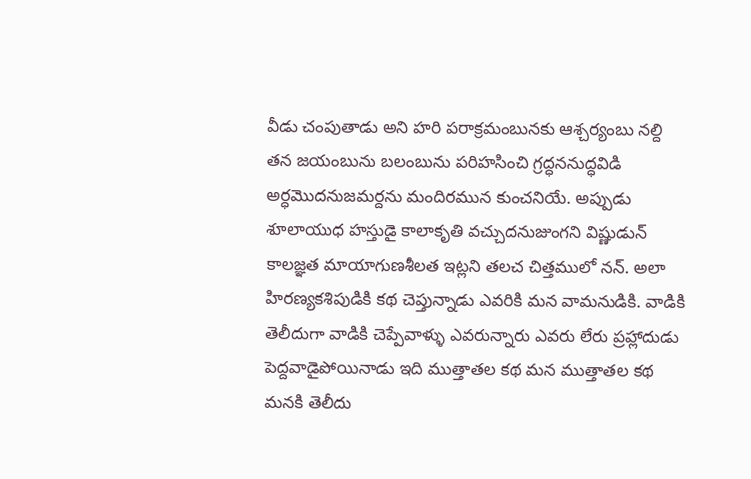వీడు చంపుతాడు అని హరి పరాక్రమంబునకు ఆశ్చర్యంబు నల్ది తన జయంబును బలంబును పరిహసించి గ్రద్ధననుద్ధవిడి అర్ధమొదనుజమర్దను మందిరమున కుంచనియే. అప్పుడు శూలాయుధ హస్తుడై కాలాకృతి వచ్చుదనుజుంగని విష్ణుడున్ కాలజ్ఞత మాయాగుణశీలత ఇట్లని తలచ చిత్తములో నన్. అలా హిరణ్యకశిపుడికి కథ చెప్తున్నాడు ఎవరికి మన వామనుడికి. వాడికి తెలీదుగా వాడికి చెప్పేవాళ్ళు ఎవరున్నారు ఎవరు లేరు ప్రహ్లాదుడు పెద్దవాడైపోయినాడు ఇది ముత్తాతల కథ మన ముత్తాతల కథ మనకి తెలీదు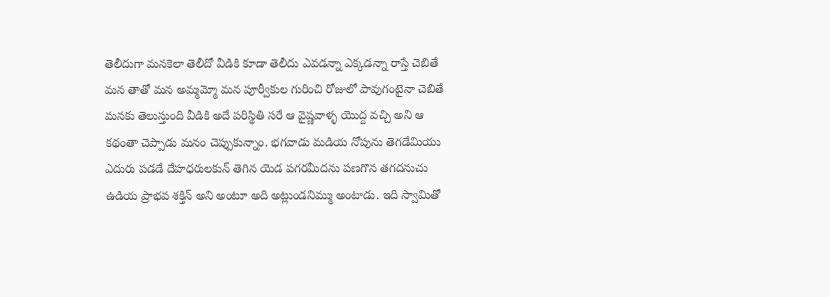తెలీదుగా మనకెలా తెలీదో వీడికి కూడా తెలీదు ఎవడన్నా ఎక్కడన్నా రాస్తే చెబితే మన తాతో మన అమ్మమ్మో మన పూర్వీకుల గురించి రోజులో పావుగంటైనా చెబితే మనకు తెలుస్తుంది వీడికి అదే పరిస్థితి సరే ఆ వైష్ణవాళ్ళ యొద్ద వచ్చి అని ఆ కథంతా చెప్పాడు మనం చెప్పుకున్నాం. భగవాడు మడియ నోపును తెగడేమియు ఎదురు పడడే దేహధరులకున్ తెగిన యెడ పగరమీదను పణగొన తగదనుచు ఉడియ ప్రాభవ శక్తిన్ అని అంటూ అది అట్లుండనిమ్ము అంటాడు. ఇది స్వామితో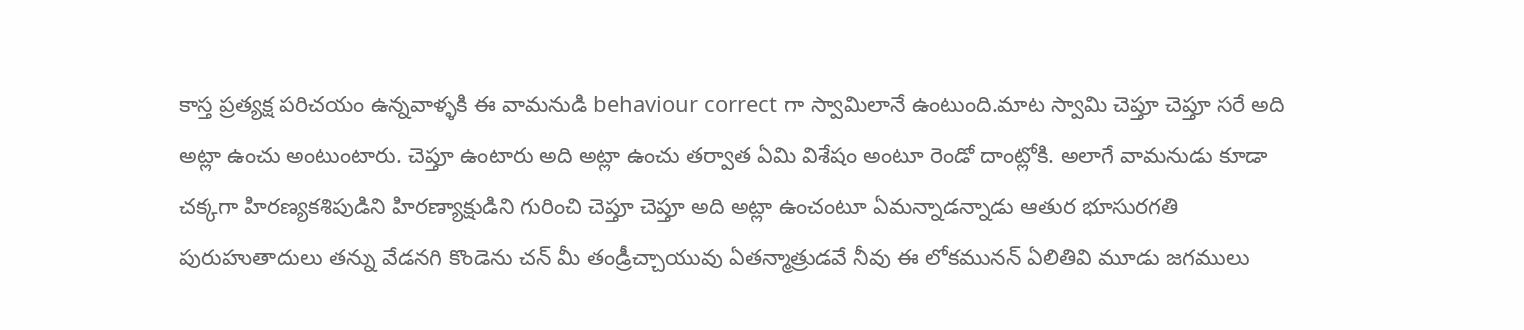కాస్త ప్రత్యక్ష పరిచయం ఉన్నవాళ్ళకి ఈ వామనుడి behaviour correct గా స్వామిలానే ఉంటుంది.మాట స్వామి చెప్తూ చెప్తూ సరే అది అట్లా ఉంచు అంటుంటారు. చెప్తూ ఉంటారు అది అట్లా ఉంచు తర్వాత ఏమి విశేషం అంటూ రెండో దాంట్లోకి. అలాగే వామనుడు కూడా చక్కగా హిరణ్యకశిపుడిని హిరణ్యాక్షుడిని గురించి చెప్తూ చెప్తూ అది అట్లా ఉంచంటూ ఏమన్నాడన్నాడు ఆతుర భూసురగతి పురుహుతాదులు తన్ను వేడనగి కొండెను చన్ మీ తండ్రీచ్చాయువు ఏతన్మాత్రుడవే నీవు ఈ లోకమునన్ ఏలితివి మూడు జగములు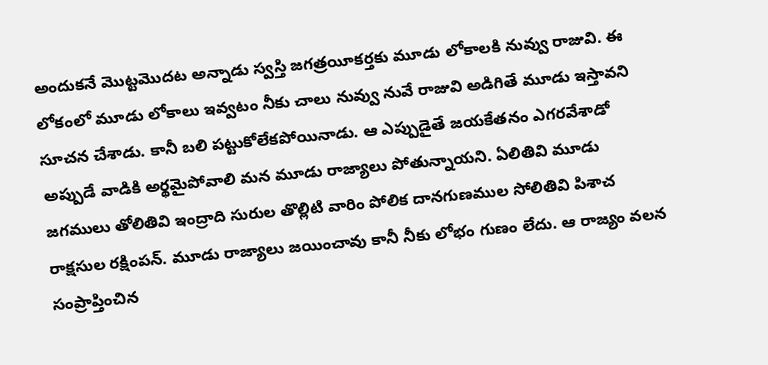అందుకనే మొట్టమొదట అన్నాడు స్వస్తి జగత్రయీకర్తకు మూడు లోకాలకి నువ్వు రాజువి. ఈ లోకంలో మూడు లోకాలు ఇవ్వటం నీకు చాలు నువ్వు నువే రాజువి అడిగితే మూడు ఇస్తావని సూచన చేశాడు. కానీ బలి పట్టుకోలేకపోయినాడు. ఆ ఎప్పుడైతే జయకేతనం ఎగరవేశాడో అప్పుడే వాడికి అర్థమైపోవాలి మన మూడు రాజ్యాలు పోతున్నాయని. ఏలితివి మూడు జగములు తోలితివి ఇంద్రాది సురుల తొల్లిటి వారిం పోలిక దానగుణముల సోలితివి పిశాచ రాక్షసుల రక్షింపన్. మూడు రాజ్యాలు జయించావు కానీ నీకు లోభం గుణం లేదు. ఆ రాజ్యం వలన సంప్రాప్తించిన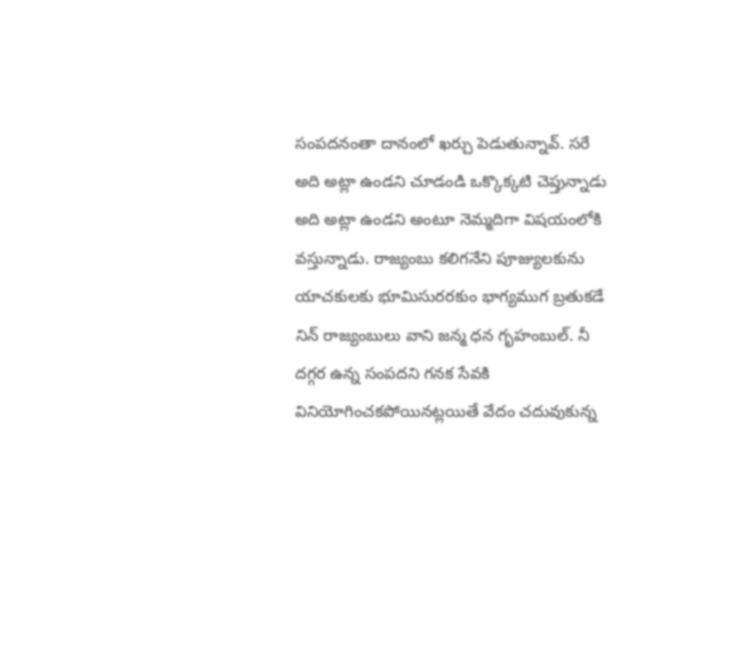సంపదనంతా దానంలో ఖర్చు పెడుతున్నావ్. సరే అది అట్లా ఉండని చూడండి ఒక్కొక్కటి చెప్తున్నాడు అది అట్లా ఉండని అంటూ నెమ్మదిగా విషయంలోకి వస్తున్నాడు. రాజ్యంబు కలిగనేని పూజ్యులకును యాచకులకు భూమిసురరకుం భాగ్యముగ బ్రతుకడే నిన్ రాజ్యంబులు వాని జన్మ ధన గృహంబుల్. నీ దగ్గర ఉన్న సంపదని గనక సేవకి వినియోగించకపోయినట్లయితే వేదం చదువుకున్న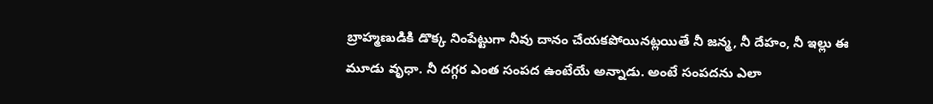బ్రాహ్మణుడికి డొక్క నింపేట్టుగా నీవు దానం చేయకపోయినట్లయితే నీ జన్మ, నీ దేహం, నీ ఇల్లు ఈ మూడు వృధా. నీ దగ్గర ఎంత సంపద ఉంటేయే అన్నాడు. అంటే సంపదను ఎలా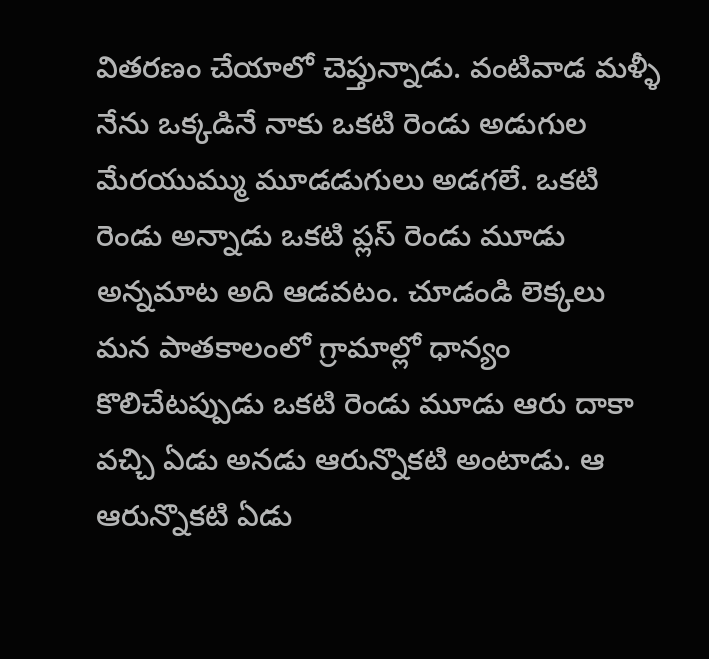వితరణం చేయాలో చెప్తున్నాడు. వంటివాడ మళ్ళీ నేను ఒక్కడినే నాకు ఒకటి రెండు అడుగుల మేరయుమ్ము మూడడుగులు అడగలే. ఒకటి రెండు అన్నాడు ఒకటి ప్లస్ రెండు మూడు అన్నమాట అది ఆడవటం. చూడండి లెక్కలు మన పాతకాలంలో గ్రామాల్లో ధాన్యం కొలిచేటప్పుడు ఒకటి రెండు మూడు ఆరు దాకా వచ్చి ఏడు అనడు ఆరున్నొకటి అంటాడు. ఆ ఆరున్నొకటి ఏడు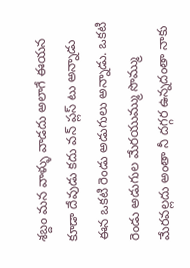శబ్దం మన వాళ్ళు వాడదు అలాగే ఈయన కూడా దేవుడు కదు వన్ ప్లస్ టు అన్నాడు ఈన ఒకటి రెండు అడుగులు అన్నాడు. ఒకటి రెండు అడుగుల మేరయుమ్ము సొమ్ము మేరవల్లదు అంతా నీ దగ్గర ఉన్నదంతా నాకు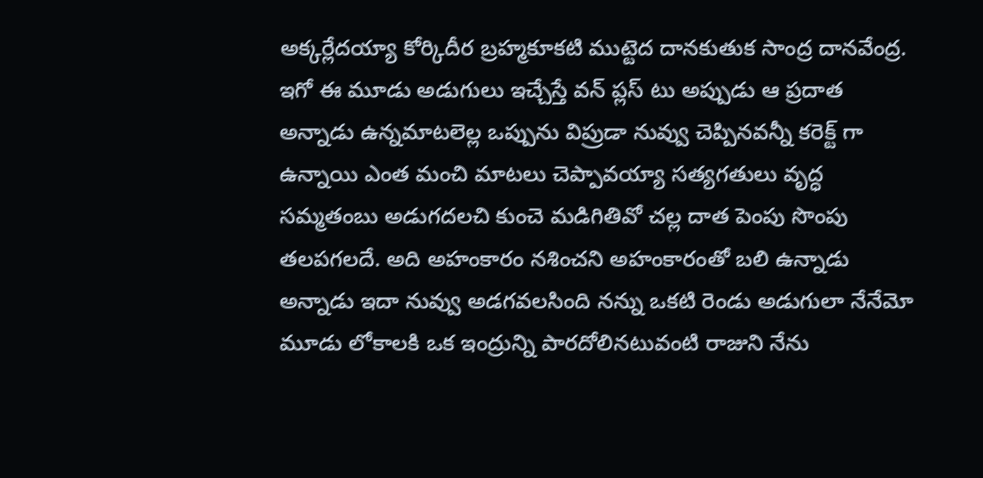అక్కర్లేదయ్యా కోర్కిదీర బ్రహ్మకూకటి ముట్టెద దానకుతుక సాంద్ర దానవేంద్ర. ఇగో ఈ మూడు అడుగులు ఇచ్చేస్తే వన్ ప్లస్ టు అప్పుడు ఆ ప్రదాత అన్నాడు ఉన్నమాటలెల్ల ఒప్పును విప్రుడా నువ్వు చెప్పినవన్నీ కరెక్ట్ గా ఉన్నాయి ఎంత మంచి మాటలు చెప్పావయ్యా సత్యగతులు వృద్ధ సమ్మతంబు అడుగదలచి కుంచె మడిగితివో చల్ల దాత పెంపు సొంపు తలపగలదే. అది అహంకారం నశించని అహంకారంతో బలి ఉన్నాడు అన్నాడు ఇదా నువ్వు అడగవలసింది నన్ను ఒకటి రెండు అడుగులా నేనేమో మూడు లోకాలకి ఒక ఇంద్రున్ని పారదోలినటువంటి రాజుని నేను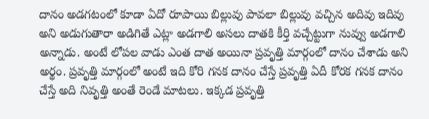దానం అడగటంలో కూడా ఏదో రూపాయి బిల్లువు పావలా బిల్లువు వచ్చిన అదివు ఇదివు అని అడుగుతారా అడిగితే ఎట్లా అడగాలి అసలు దాతకి కీర్తి వచ్చేట్టుగా నువ్వు అడగాలి అన్నాడు. అంటే లోపల వాడు ఎంత దాత అయినా ప్రవృత్తి మార్గంలో దానం చేశాడు అని అర్థం. ప్రవృత్తి మార్గంలో అంటే ఇది కోరి గనక దానం చేస్తే ప్రవృత్తి ఏదీ కోరక గనక దానం చేస్తే అది నివృత్తి అంతే రెండే మాటలు. ఇక్కడ ప్రవృత్తి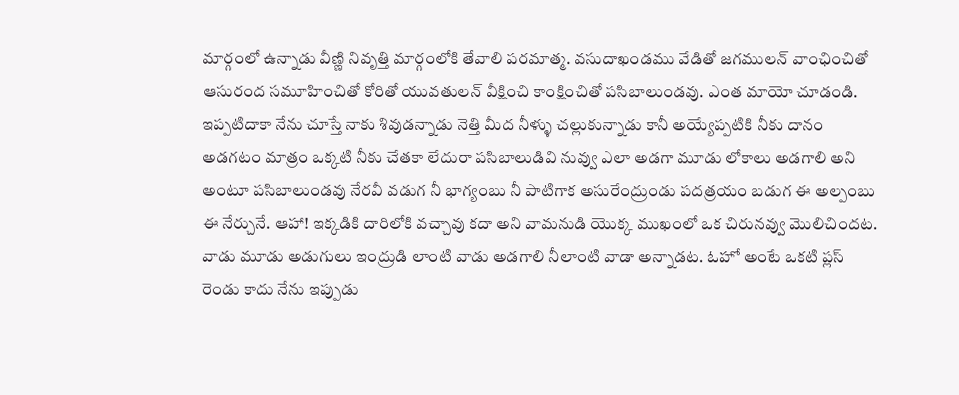మార్గంలో ఉన్నాడు వీణ్ణి నివృత్తి మార్గంలోకి తేవాలి పరమాత్మ. వసుదాఖండము వేడితో జగములన్ వాంఛించితో ఆసురంద సమూహించితో కోరితో యువతులన్ వీక్షించి కాంక్షించితో పసిబాలుండవు. ఎంత మాయో చూడండి. ఇప్పటిదాకా నేను చూస్తే నాకు శివుడన్నాడు నెత్తి మీద నీళ్ళు చల్లుకున్నాడు కానీ అయ్యేప్పటికి నీకు దానం అడగటం మాత్రం ఒక్కటి నీకు చేతకా లేదురా పసిబాలుడివి నువ్వు ఎలా అడగా మూడు లోకాలు అడగాలి అని అంటూ పసిబాలుండవు నేరవీ వడుగ నీ భాగ్యంబు నీ పాటిగాక అసురేంద్రుండు పదత్రయం బడుగ ఈ అల్పంబు ఈ నేర్చునే. ఆహా! ఇక్కడికి దారిలోకి వచ్చావు కదా అని వామనుడి యొక్క ముఖంలో ఒక చిరునవ్వు మొలిచిందట. వాడు మూడు అడుగులు ఇంద్రుడి లాంటి వాడు అడగాలి నీలాంటి వాడా అన్నాడట. ఓహో అంటే ఒకటి ప్లస్ రెండు కాదు నేను ఇప్పుడు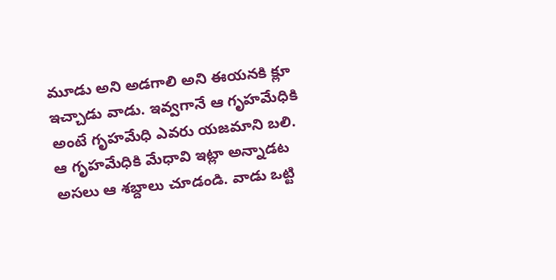మూడు అని అడగాలి అని ఈయనకి క్లూ ఇచ్చాడు వాడు. ఇవ్వగానే ఆ గృహమేధికి అంటే గృహమేధి ఎవరు యజమాని బలి. ఆ గృహమేధికి మేధావి ఇట్లా అన్నాడట అసలు ఆ శబ్దాలు చూడండి. వాడు ఒట్టి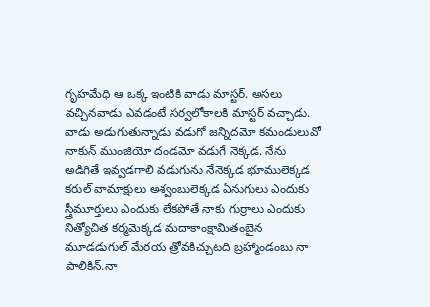గృహమేధి ఆ ఒక్క ఇంటికి వాడు మాస్టర్. అసలు వచ్చినవాడు ఎవడంటే సర్వలోకాలకి మాస్టర్ వచ్చాడు. వాడు అడుగుతున్నాడు వడుగో జన్నిదమో కమండులువో నాకున్ ముంజియో దండమో వడుగే నెక్కడ. నేను అడిగితే ఇవ్వడగాలి వడుగును నేనెక్కడ భూములెక్కడ కరుల్ వామాక్షులు అశ్వంబులెక్కడ ఏనుగులు ఎందుకు స్త్రీమూర్తులు ఎందుకు లేకపోతే నాకు గుర్రాలు ఎందుకు నిత్యోచిత కర్మమెక్కడ మదాకాంక్షామితంబైన మూడడుగుల్ మేరయ త్రోవకిచ్చుటది బ్రహ్మాండంబు నా పాలికిన్.నా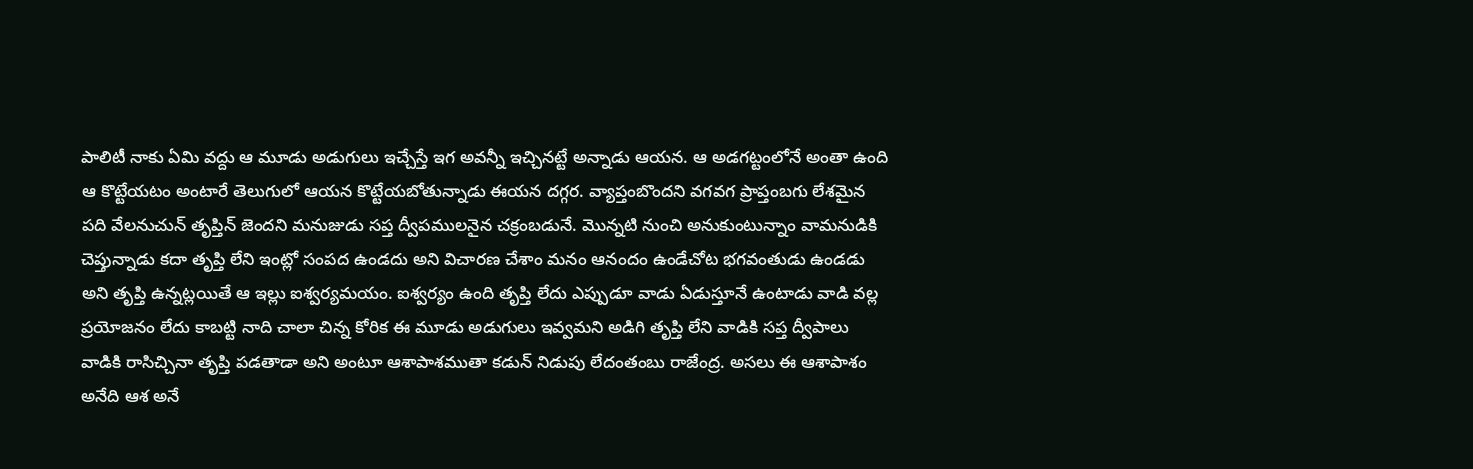పాలిటీ నాకు ఏమి వద్దు ఆ మూడు అడుగులు ఇచ్చేస్తే ఇగ అవన్నీ ఇచ్చినట్టే అన్నాడు ఆయన. ఆ అడగట్టంలోనే అంతా ఉంది ఆ కొట్టేయటం అంటారే తెలుగులో ఆయన కొట్టేయబోతున్నాడు ఈయన దగ్గర. వ్యాప్తంబొందని వగవగ ప్రాప్తంబగు లేశమైన పది వేలనుచున్ తృప్తిన్ జెందని మనుజుడు సప్త ద్వీపములనైన చక్రంబడునే. మొన్నటి నుంచి అనుకుంటున్నాం వామనుడికి చెప్తున్నాడు కదా తృప్తి లేని ఇంట్లో సంపద ఉండదు అని విచారణ చేశాం మనం ఆనందం ఉండేచోట భగవంతుడు ఉండడు అని తృప్తి ఉన్నట్లయితే ఆ ఇల్లు ఐశ్వర్యమయం. ఐశ్వర్యం ఉంది తృప్తి లేదు ఎప్పుడూ వాడు ఏడుస్తూనే ఉంటాడు వాడి వల్ల ప్రయోజనం లేదు కాబట్టి నాది చాలా చిన్న కోరిక ఈ మూడు అడుగులు ఇవ్వమని అడిగి తృప్తి లేని వాడికి సప్త ద్వీపాలు వాడికి రాసిచ్చినా తృప్తి పడతాడా అని అంటూ ఆశాపాశముతా కడున్ నిడుపు లేదంతంబు రాజేంద్ర. అసలు ఈ ఆశాపాశం అనేది ఆశ అనే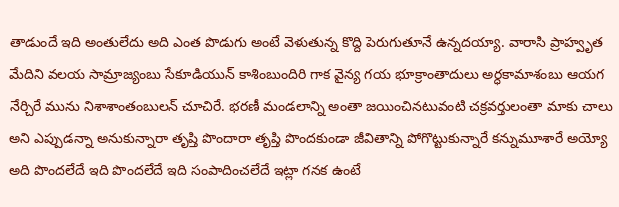తాడుందే ఇది అంతులేదు అది ఎంత పొడుగు అంటే వెళుతున్న కొద్ది పెరుగుతూనే ఉన్నదయ్యా. వారాసి ప్రాహ్వృత మేదిని వలయ సామ్రాజ్యంబు సేకూడియున్ కాశింబుందిరి గాక వైన్య గయ భూక్రాంతాదులు అర్ధకామాశంబు ఆయగ నేర్చిరే మును నిశాశాంతంబులన్ చూచిరే. భరణీ మండలాన్ని అంతా జయించినటువంటి చక్రవర్తులంతా మాకు చాలు అని ఎప్పుడన్నా అనుకున్నారా తృప్తి పొందారా తృప్తి పొందకుండా జీవితాన్ని పోగొట్టుకున్నారే కన్నుమూశారే అయ్యో అది పొందలేదే ఇది పొందలేదే ఇది సంపాదించలేదే ఇట్లా గనక ఉంటే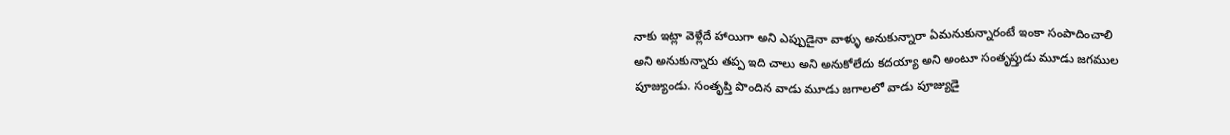నాకు ఇట్లా వెళ్లేదే హాయిగా అని ఎప్పుడైనా వాళ్ళు అనుకున్నారా ఏమనుకున్నారంటే ఇంకా సంపాదించాలి అని అనుకున్నారు తప్ప ఇది చాలు అని అనుకోలేదు కదయ్యా అని అంటూ సంతృప్తుడు మూడు జగముల పూజ్యుండు. సంతృప్తి పొందిన వాడు మూడు జగాలలో వాడు పూజ్యుడై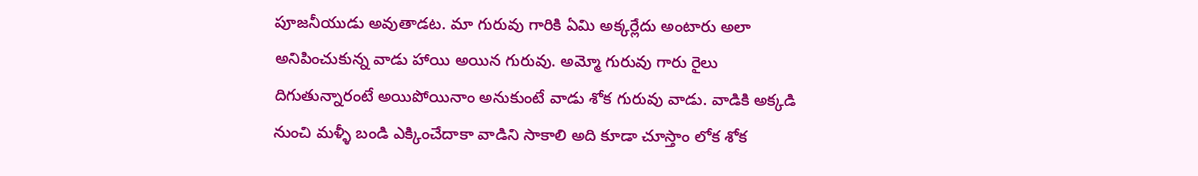పూజనీయుడు అవుతాడట. మా గురువు గారికి ఏమి అక్కర్లేదు అంటారు అలా అనిపించుకున్న వాడు హాయి అయిన గురువు. అమ్మో గురువు గారు రైలు దిగుతున్నారంటే అయిపోయినాం అనుకుంటే వాడు శోక గురువు వాడు. వాడికి అక్కడి నుంచి మళ్ళీ బండి ఎక్కించేదాకా వాడిని సాకాలి అది కూడా చూస్తాం లోక శోక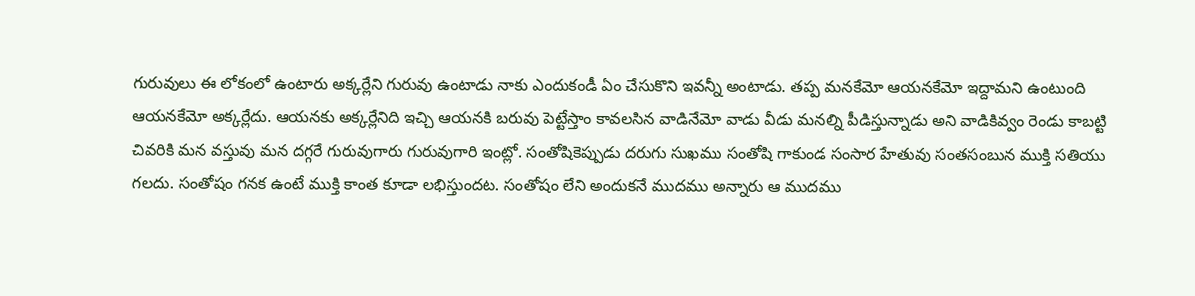గురువులు ఈ లోకంలో ఉంటారు అక్కర్లేని గురువు ఉంటాడు నాకు ఎందుకండీ ఏం చేసుకొని ఇవన్నీ అంటాడు. తప్ప మనకేమో ఆయనకేమో ఇద్దామని ఉంటుంది ఆయనకేమో అక్కర్లేదు. ఆయనకు అక్కర్లేనిది ఇచ్చి ఆయనకి బరువు పెట్టేస్తాం కావలసిన వాడినేమో వాడు వీడు మనల్ని పీడిస్తున్నాడు అని వాడికివ్వం రెండు కాబట్టి చివరికి మన వస్తువు మన దగ్గరే గురువుగారు గురువుగారి ఇంట్లో. సంతోషికెప్పుడు దరుగు సుఖము సంతోషి గాకుండ సంసార హేతువు సంతసంబున ముక్తి సతియు గలదు. సంతోషం గనక ఉంటే ముక్తి కాంత కూడా లభిస్తుందట. సంతోషం లేని అందుకనే ముదము అన్నారు ఆ ముదము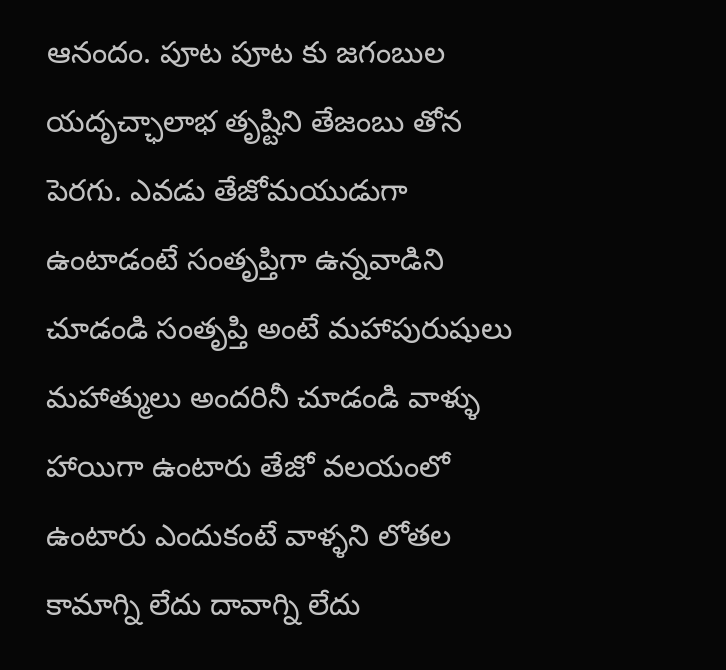ఆనందం. పూట పూట కు జగంబుల యదృచ్ఛాలాభ తృష్టిని తేజంబు తోన పెరగు. ఎవడు తేజోమయుడుగా ఉంటాడంటే సంతృప్తిగా ఉన్నవాడిని చూడండి సంతృప్తి అంటే మహాపురుషులు మహాత్ములు అందరినీ చూడండి వాళ్ళు హాయిగా ఉంటారు తేజో వలయంలో ఉంటారు ఎందుకంటే వాళ్ళని లోతల కామాగ్ని లేదు దావాగ్ని లేదు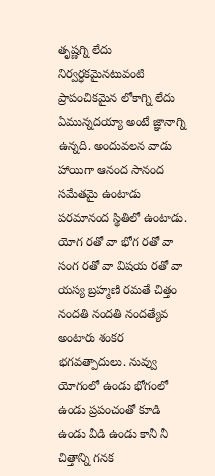తృష్ణగ్ని లేదు నిర్వర్ధకమైనటువంటి ప్రాపంచికమైన లోకాగ్ని లేదు ఏమున్నదయ్యా అంటే జ్ఞానాగ్ని ఉన్నది. అందువలన వాడు హాయిగా ఆనంద సానంద సమేతమై ఉంటాడు పరమానంద స్థితిలో ఉంటాడు. యోగ రతో వా భోగ రతో వా సంగ రతో వా విషయ రతో వా యస్య బ్రహ్మణి రమతే చిత్తం నందతి నందతి నందత్యేవ అంటారు శంకర భగవత్పాదులు. నువ్వు యోగంలో ఉండు భోగంలో ఉండు ప్రపంచంతో కూడి ఉండు వీడి ఉండు కానీ నీ చిత్తాన్ని గనక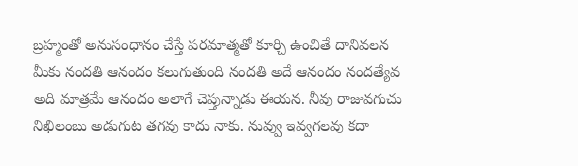బ్రహ్మంతో అనుసంధానం చేస్తే పరమాత్మతో కూర్చి ఉంచితే దానివలన మీకు నందతి ఆనందం కలుగుతుంది నందతి అదే ఆనందం నందత్యేవ అది మాత్రమే ఆనందం అలాగే చెప్తున్నాడు ఈయన. నీవు రాజువగుచు నిఖిలంబు అడుగుట తగవు కాదు నాకు. నువ్వు ఇవ్వగలవు కదా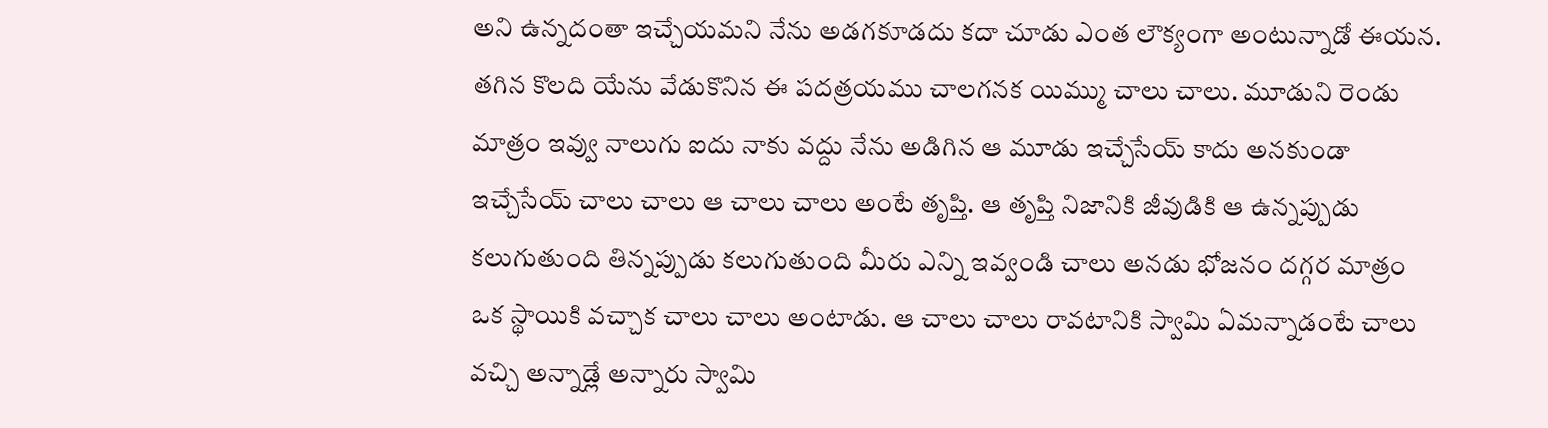అని ఉన్నదంతా ఇచ్చేయమని నేను అడగకూడదు కదా చూడు ఎంత లౌక్యంగా అంటున్నాడో ఈయన. తగిన కొలది యేను వేడుకొనిన ఈ పదత్రయము చాలగనక యిమ్ము చాలు చాలు. మూడుని రెండు మాత్రం ఇవ్వు నాలుగు ఐదు నాకు వద్దు నేను అడిగిన ఆ మూడు ఇచ్చేసేయ్ కాదు అనకుండా ఇచ్చేసేయ్ చాలు చాలు ఆ చాలు చాలు అంటే తృప్తి. ఆ తృప్తి నిజానికి జీవుడికి ఆ ఉన్నప్పుడు కలుగుతుంది తిన్నప్పుడు కలుగుతుంది మీరు ఎన్ని ఇవ్వండి చాలు అనడు భోజనం దగ్గర మాత్రం ఒక స్థాయికి వచ్చాక చాలు చాలు అంటాడు. ఆ చాలు చాలు రావటానికి స్వామి ఏమన్నాడంటే చాలు వచ్చి అన్నాడ్లే అన్నారు స్వామి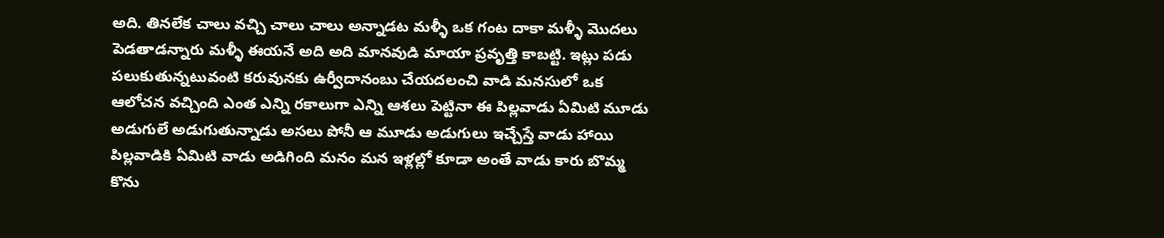అది. తినలేక చాలు వచ్చి చాలు చాలు అన్నాడట మళ్ళీ ఒక గంట దాకా మళ్ళీ మొదలు పెడతాడన్నారు మళ్ళీ ఈయనే అది అది మానవుడి మాయా ప్రవృత్తి కాబట్టి. ఇట్లు పడు పలుకుతున్నటువంటి కరువునకు ఉర్వీదానంబు చేయదలంచి వాడి మనసులో ఒక ఆలోచన వచ్చింది ఎంత ఎన్ని రకాలుగా ఎన్ని ఆశలు పెట్టినా ఈ పిల్లవాడు ఏమిటి మూడు అడుగులే అడుగుతున్నాడు అసలు పోనీ ఆ మూడు అడుగులు ఇచ్చేస్తే వాడు హాయి పిల్లవాడికి ఏమిటి వాడు అడిగింది మనం మన ఇళ్లల్లో కూడా అంతే వాడు కారు బొమ్మ కొను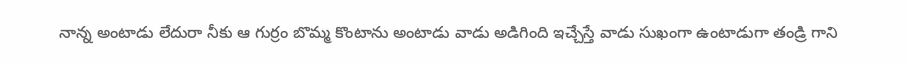నాన్న అంటాడు లేదురా నీకు ఆ గుర్రం బొమ్మ కొంటాను అంటాడు వాడు అడిగింది ఇచ్చేస్తే వాడు సుఖంగా ఉంటాడుగా తండ్రి గాని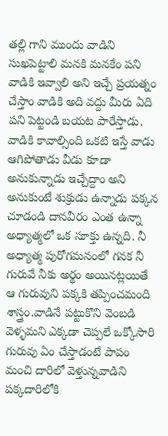తల్లి గాని ముందు వాడిని సుఖపెట్టాలి మనకి మనకేం పని వాడికి ఇవ్వాలి అని ఇచ్చే ప్రయత్నం చేస్తాం వాడికి అది వద్దు మీరు ఏది పని పెట్టండి బయట పారేస్తాడు. వాడికి కావాల్సింది ఒకటి ఇస్తే వాడు ఆగిపోతాడు వీడు కూడా అనుకున్నాడు ఇచ్చేద్దాం అని అనుకుంటే శుక్రుడు ఉన్నాడు పక్కన చూడండి దానవీరం ఎంత ఉన్నా అధ్యాత్మలో ఒక సూక్తు ఉన్నది. నీ అధ్యాత్మ పురోగమనంలో గనక నీ గురువే నీకు అర్థం అయినట్లయితే ఆ గురువుని పక్కకి తప్పించమంది శాస్త్రం.వాడినే పట్టుకొని వెంబడి వెళ్ళమని ఎక్కడా చెప్పలే ఒక్కోసారి గురువు ఏం చేస్తాడంటే పాపం మంచి దారిలో వెళ్తున్నవాడిని పక్కదారిలోకి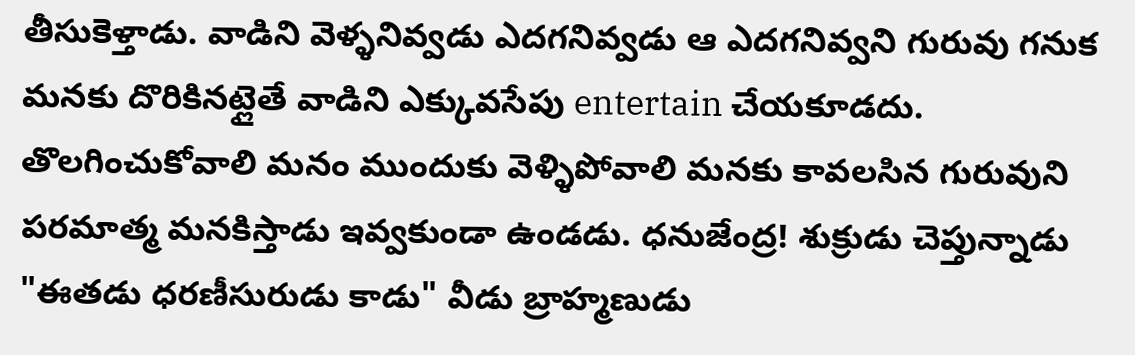తీసుకెళ్తాడు. వాడిని వెళ్ళనివ్వడు ఎదగనివ్వడు ఆ ఎదగనివ్వని గురువు గనుక మనకు దొరికినట్లైతే వాడిని ఎక్కువసేపు entertain చేయకూడదు. తొలగించుకోవాలి మనం ముందుకు వెళ్ళిపోవాలి మనకు కావలసిన గురువుని పరమాత్మ మనకిస్తాడు ఇవ్వకుండా ఉండడు. ధనుజేంద్ర! శుక్రుడు చెప్తున్నాడు "ఈతడు ధరణీసురుడు కాడు" వీడు బ్రాహ్మణుడు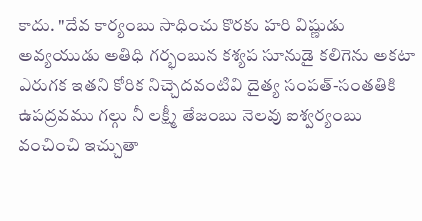కాదు. "దేవ కార్యంబు సాధించు కొరకు హరి విష్ణుడు అవ్యయుడు అతిధి గర్భంబున కశ్యప సూనుడై కలిగెను అకటా ఎరుగక ఇతని కోరిక నిచ్చెదవంటివి దైత్య సంపత్-సంతతికి ఉపద్రవము గల్గు నీ లక్ష్మీ తేజంబు నెలవు ఐశ్వర్యంబు వంచించి ఇచ్చుతా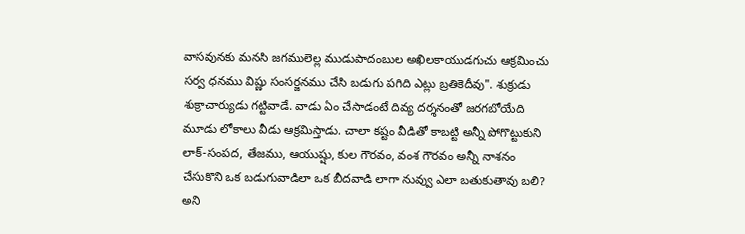వాసవునకు మనసి జగములెల్ల ముడుపాదంబుల అఖిలకాయుడగుచు ఆక్రమించు సర్వ ధనము విష్ణు సంసర్జనము చేసి బడుగు పగిది ఎట్లు బ్రతికెదీవు". శుక్రుడు శుక్రాచార్యుడు గట్టివాడే. వాడు ఏం చేసాడంటే దివ్య దర్శనంతో జరగబోయేది మూడు లోకాలు వీడు ఆక్రమిస్తాడు. చాలా కష్టం వీడితో కాబట్టి అన్నీ పోగొట్టుకుని లాక్-సంపద, తేజము, ఆయుష్షు, కుల గౌరవం, వంశ గౌరవం అన్నీ నాశనం చేసుకొని ఒక బడుగువాడిలా ఒక బీదవాడి లాగా నువ్వు ఎలా బతుకుతావు బలి? అని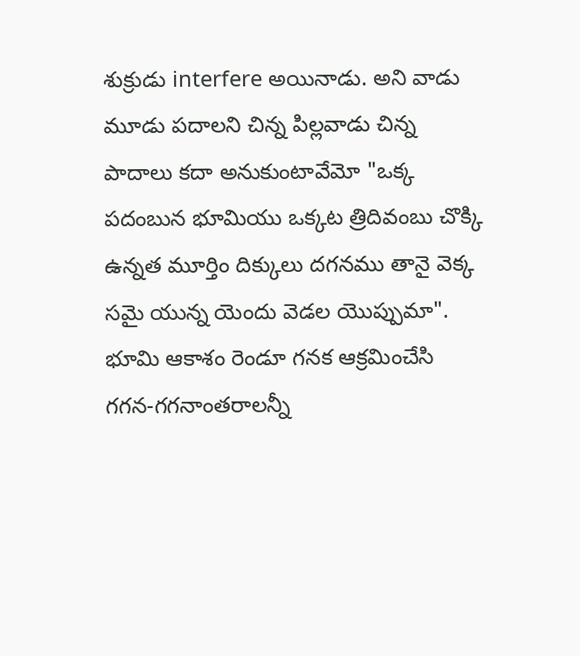శుక్రుడు interfere అయినాడు. అని వాడు మూడు పదాలని చిన్న పిల్లవాడు చిన్న పాదాలు కదా అనుకుంటావేమో "ఒక్క పదంబున భూమియు ఒక్కట త్రిదివంబు చొక్కి ఉన్నత మూర్తిం దిక్కులు దగనము తానై వెక్క సమై యున్న యెందు వెడల యొప్పుమా". భూమి ఆకాశం రెండూ గనక ఆక్రమించేసి గగన-గగనాంతరాలన్నీ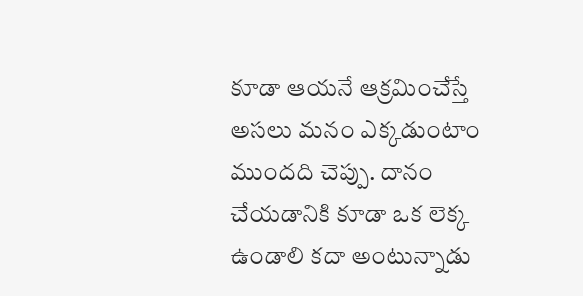కూడా ఆయనే ఆక్రమించేస్తే అసలు మనం ఎక్కడుంటాం ముందది చెప్పు. దానం చేయడానికి కూడా ఒక లెక్క ఉండాలి కదా అంటున్నాడు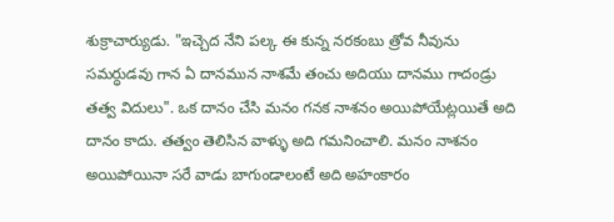శుక్రాచార్యుడు. "ఇచ్చెద నేని పల్క ఈ కున్న నరకంబు త్రోవ నీవును సమర్ధుడవు గాన ఏ దానమున నాశమే తంచు అదియు దానము గాదండ్రు తత్వ విదులు". ఒక దానం చేసి మనం గనక నాశనం అయిపోయేట్లయితే అది దానం కాదు. తత్వం తెలిసిన వాళ్ళు అది గమనించాలి. మనం నాశనం అయిపోయినా సరే వాడు బాగుండాలంటే అది అహంకారం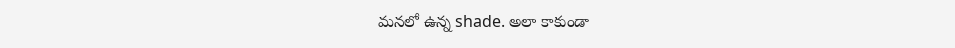మనలో ఉన్న shade. అలా కాకుండా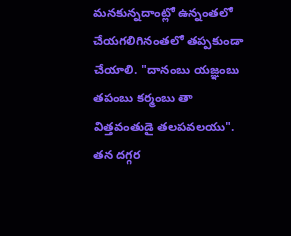మనకున్నదాంట్లో ఉన్నంతలో చేయగలిగినంతలో తప్పకుండా చేయాలి. "దానంబు యజ్ఞంబు తపంబు కర్మంబు తా విత్తవంతుడై తలపవలయు". తన దగ్గర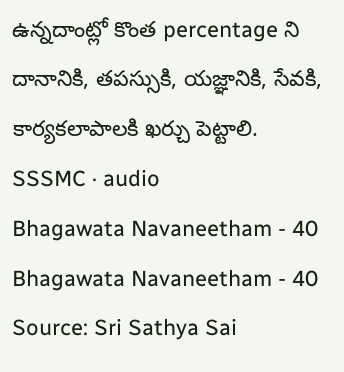ఉన్నదాంట్లో కొంత percentage ని దానానికి, తపస్సుకి, యజ్ఞానికి, సేవకి, కార్యకలాపాలకి ఖర్చు పెట్టాలి.
SSSMC · audio
Bhagawata Navaneetham - 40
Bhagawata Navaneetham - 40
Source: Sri Sathya Sai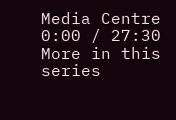Media Centre
0:00 / 27:30
More in this series